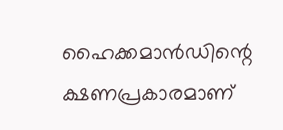ഹൈക്കമാൻഡിന്റെ ക്ഷണപ്രകാരമാണ്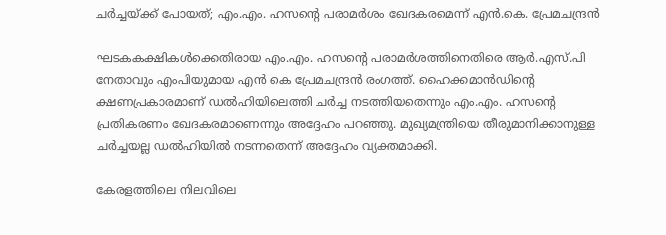ചർച്ചയ്ക്ക് പോയത്; എം.എം. ഹസന്റെ പരാമർശം ഖേദകരമെന്ന് എൻ.കെ. പ്രേമചന്ദ്രൻ

ഘടകകക്ഷികൾക്കെതിരായ എം.എം. ഹസന്റെ പരാമർശത്തിനെതിരെ ആർ.എസ്.പി നേതാവും എംപിയുമായ എൻ കെ പ്രേമചന്ദ്രൻ രംഗത്ത്. ഹൈക്കമാൻഡിന്റെ ക്ഷണപ്രകാരമാണ് ഡൽഹിയിലെത്തി ചർച്ച നടത്തിയതെന്നും എം.എം. ഹസന്റെ പ്രതികരണം ഖേദകരമാണെന്നും അദ്ദേഹം പറഞ്ഞു. മുഖ്യമന്ത്രിയെ തീരുമാനിക്കാനുള്ള ചർച്ചയല്ല ഡൽഹിയിൽ നടന്നതെന്ന് അദ്ദേഹം വ്യക്തമാക്കി.

കേരളത്തിലെ നിലവിലെ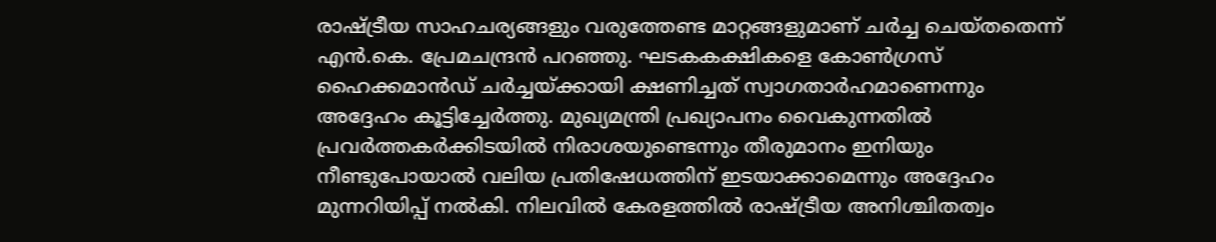രാഷ്ട്രീയ സാഹചര്യങ്ങളും വരുത്തേണ്ട മാറ്റങ്ങളുമാണ് ചർച്ച ചെയ്തതെന്ന് എൻ.കെ. പ്രേമചന്ദ്രൻ പറഞ്ഞു. ഘടകകക്ഷികളെ കോൺഗ്രസ് ഹൈക്കമാൻഡ് ചർച്ചയ്ക്കായി ക്ഷണിച്ചത് സ്വാഗതാർഹമാണെന്നും അദ്ദേഹം കൂട്ടിച്ചേർത്തു. മുഖ്യമന്ത്രി പ്രഖ്യാപനം വൈകുന്നതിൽ പ്രവർത്തകർക്കിടയിൽ നിരാശയുണ്ടെന്നും തീരുമാനം ഇനിയും നീണ്ടുപോയാൽ വലിയ പ്രതിഷേധത്തിന് ഇടയാക്കാമെന്നും അദ്ദേഹം മുന്നറിയിപ്പ് നൽകി. നിലവിൽ കേരളത്തിൽ രാഷ്ട്രീയ അനിശ്ചിതത്വം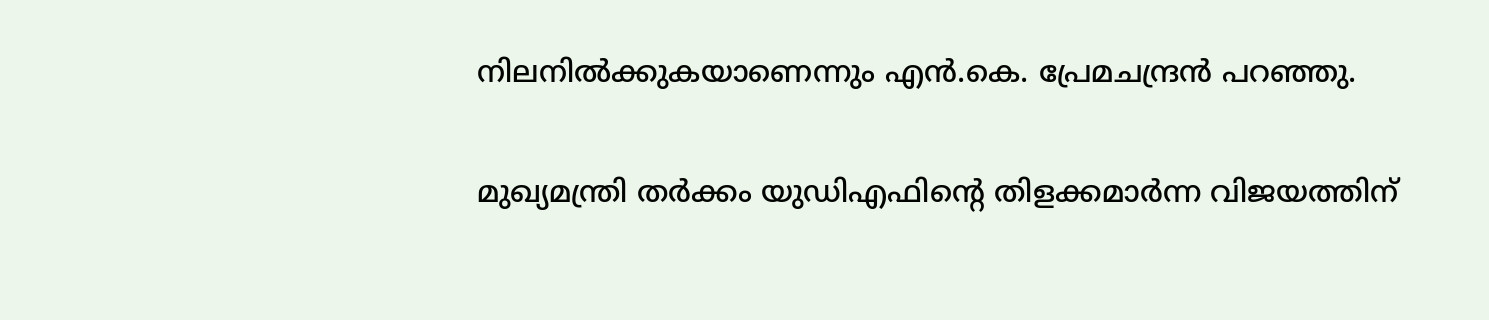നിലനിൽക്കുകയാണെന്നും എൻ.കെ. പ്രേമചന്ദ്രൻ പറഞ്ഞു.

മുഖ്യമന്ത്രി തർക്കം യുഡിഎഫിന്റെ തിളക്കമാർന്ന വിജയത്തിന്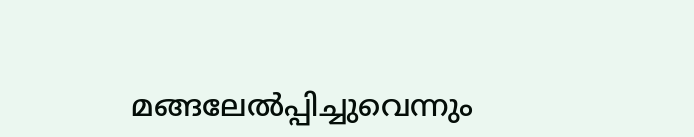മങ്ങലേൽപ്പിച്ചുവെന്നും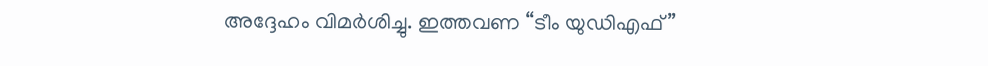അദ്ദേഹം വിമർശിച്ചു. ഇത്തവണ “ടീം യുഡിഎഫ്”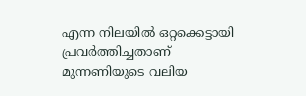എന്ന നിലയിൽ ഒറ്റക്കെട്ടായി പ്രവർത്തിച്ചതാണ് മുന്നണിയുടെ വലിയ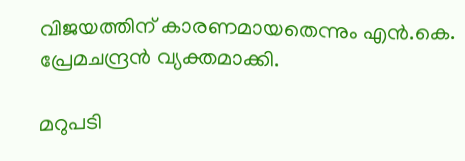വിജയത്തിന് കാരണമായതെന്നും എൻ.കെ. പ്രേമചന്ദ്രൻ വ്യക്തമാക്കി.

മറുപടി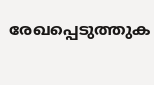രേഖപ്പെടുത്തുക